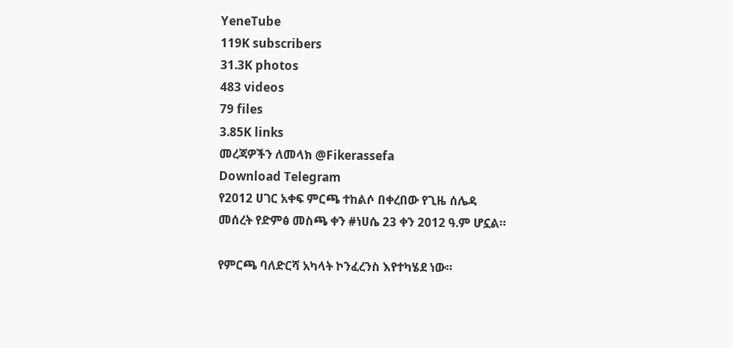YeneTube
119K subscribers
31.3K photos
483 videos
79 files
3.85K links
መረጃዎችን ለመላክ @Fikerassefa
Download Telegram
የ2012 ሀገር አቀፍ ምርጫ ተከልሶ በቀረበው የጊዜ ሰሌዳ መሰረት የድምፅ መስጫ ቀን #ነሀሴ 23 ቀን 2012 ዓ.ም ሆኗል።

የምርጫ ባለድርሻ አካላት ኮንፈረንስ እየተካሄደ ነው።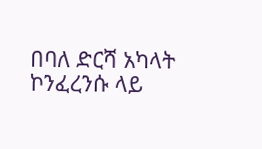በባለ ድርሻ አካላት ኮንፈረንሱ ላይ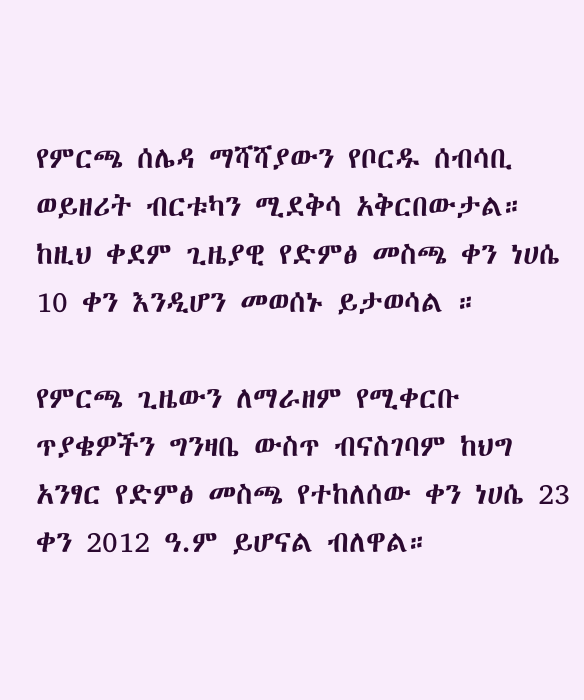የምርጫ ሰሌዳ ማሻሻያውን የቦርዱ ሰብሳቢ ወይዘሪት ብርቱካን ሚደቅሳ አቅርበውታል።
ከዚህ ቀደም ጊዜያዊ የድምፅ መስጫ ቀን ነሀሴ 10 ቀን እንዲሆን መወሰኑ ይታወሳል ።

የምርጫ ጊዜውን ለማራዘም የሚቀርቡ ጥያቄዎችን ግንዛቤ ውስጥ ብናስገባም ከህግ አንፃር የድምፅ መስጫ የተከለሰው ቀን ነሀሴ 23 ቀን 2012 ዓ.ም ይሆናል ብለዋል።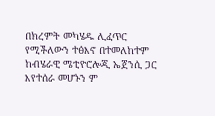በክረምት መካሄዱ ሊፈጥር የሚችለውን ተፅእኖ በተመለከተም ከብሄራዊ ሜቲዮሮሎጂ ኤጀንሲ ጋር እየተሰራ መሆኑን ም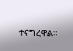ተናግረዋል።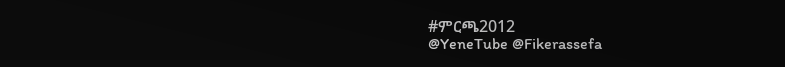#ምርጫ2012
@YeneTube @Fikerassefa